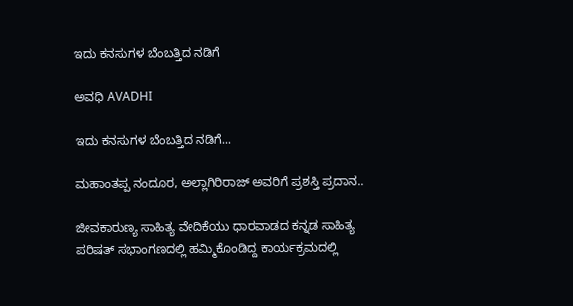ಇದು ಕನಸುಗಳ ಬೆಂಬತ್ತಿದ ನಡಿಗೆ‍

ಅವಧಿ AVADHI

ಇದು ಕನಸುಗಳ ಬೆಂಬತ್ತಿದ ನಡಿಗೆ...

ಮಹಾಂತಪ್ಪ ನಂದೂರ, ಅಲ್ಲಾಗಿರಿರಾಜ್‌ ಅವರಿಗೆ ಪ್ರಶಸ್ತಿ ಪ್ರದಾನ..

ಜೀವಕಾರುಣ್ಯ ಸಾಹಿತ್ಯ ವೇದಿಕೆಯು ಧಾರವಾಡದ ಕನ್ನಡ ಸಾಹಿತ್ಯ ಪರಿಷತ್ ಸಭಾಂಗಣದಲ್ಲಿ ಹಮ್ಮಿಕೊಂಡಿದ್ದ ಕಾರ್ಯಕ್ರಮದಲ್ಲಿ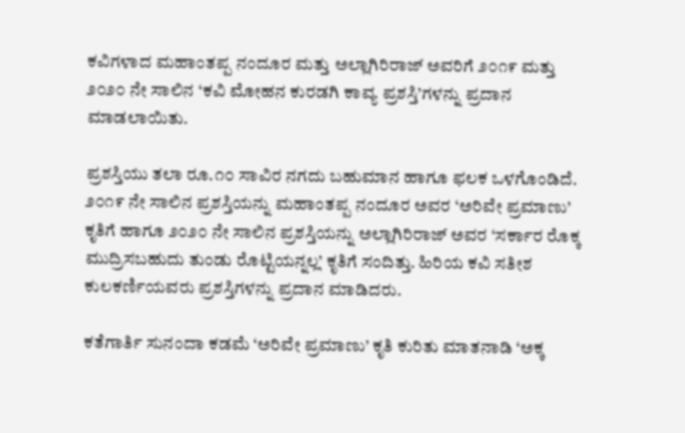ಕವಿಗಳಾದ ಮಹಾಂತಪ್ಪ ನಂದೂರ ಮತ್ತು ಅಲ್ಲಾಗಿರಿರಾಜ್‌ ಅವರಿಗೆ ೨೦೧೯ ಮತ್ತು ೨೦೨೦ ನೇ ಸಾಲಿನ ‘ಕವಿ ಮೋಹನ ಕುರಡಗಿ ಕಾವ್ಯ ಪ್ರಶಸ್ತಿ’ಗಳನ್ನು ಪ್ರದಾನ ಮಾಡಲಾಯಿತು.

ಪ್ರಶಸ್ತಿಯು ತಲಾ ರೂ.೧೦ ಸಾವಿರ ನಗದು ಬಹುಮಾನ ಹಾಗೂ ಫಲಕ ಒಳಗೊಂಡಿದೆ. ೨೦೧೯ ನೇ ಸಾಲಿನ ಪ್ರಶಸ್ತಿಯನ್ನು ಮಹಾಂತಪ್ಪ ನಂದೂರ ಅವರ ‘ಅರಿವೇ ಪ್ರಮಾಣು’ ಕೃತಿಗೆ ಹಾಗೂ ೨೦೨೦ ನೇ ಸಾಲಿನ ಪ್ರಶಸ್ತಿಯನ್ನು ಅಲ್ಲಾಗಿರಿರಾಜ್‌ ಅವರ ‘ಸರ್ಕಾರ ರೊಕ್ಕ ಮುದ್ರಿಸಬಹುದು ತುಂಡು ರೊಟ್ಟಿಯನ್ನಲ್ಲ’ ಕೃತಿಗೆ ಸಂದಿತ್ತು. ಹಿರಿಯ ಕವಿ ಸತೀಶ ಕುಲಕರ್ಣಿಯವರು ಪ್ರಶಸ್ತಿಗಳನ್ನು ಪ್ರದಾನ ಮಾಡಿದರು.

ಕತೆಗಾರ್ತಿ ಸುನಂದಾ ಕಡಮೆ ‘ಅರಿವೇ ಪ್ರಮಾಣು’ ಕೃತಿ ಕುರಿತು ಮಾತನಾಡಿ ‘ಅಕ್ಕ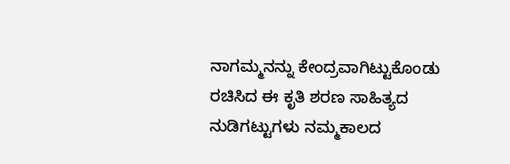ನಾಗಮ್ಮನನ್ನು ಕೇಂದ್ರವಾಗಿಟ್ಟುಕೊಂಡು ರಚಿಸಿದ ಈ ಕೃತಿ ಶರಣ ಸಾಹಿತ್ಯದ ನುಡಿಗಟ್ಟುಗಳು ನಮ್ಮಕಾಲದ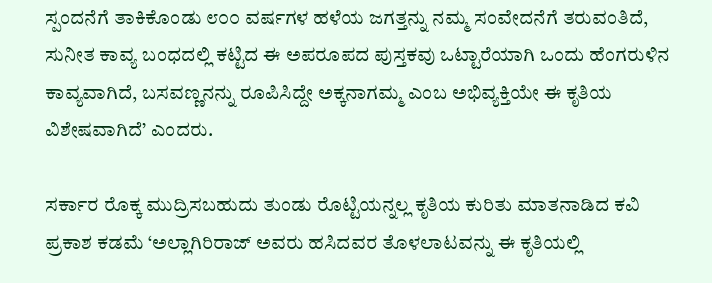ಸ್ಪಂದನೆಗೆ ತಾಕಿಕೊಂಡು ೮೦೦ ವರ್ಷಗಳ ಹಳೆಯ ಜಗತ್ತನ್ನು ನಮ್ಮ ಸಂವೇದನೆಗೆ ತರುವಂತಿದೆ, ಸುನೀತ ಕಾವ್ಯ ಬಂಧದಲ್ಲಿ ಕಟ್ಟಿದ ಈ ಅಪರೂಪದ ಪುಸ್ತಕವು ಒಟ್ಟಾರೆಯಾಗಿ ಒಂದು ಹೆಂಗರುಳಿನ ಕಾವ್ಯವಾಗಿದೆ, ಬಸವಣ್ಣನನ್ನು ರೂಪಿಸಿದ್ದೇ ಅಕ್ಕನಾಗಮ್ಮ ಎಂಬ ಅಭಿವ್ಯಕ್ತಿಯೇ ಈ ಕೃತಿಯ ವಿಶೇಷವಾಗಿದೆ’ ಎಂದರು.

ಸರ್ಕಾರ ರೊಕ್ಕ ಮುದ್ರಿಸಬಹುದು ತುಂಡು ರೊಟ್ಟಿಯನ್ನಲ್ಲ ಕೃತಿಯ ಕುರಿತು ಮಾತನಾಡಿದ ಕವಿ ಪ್ರಕಾಶ ಕಡಮೆ ‘ಅಲ್ಲಾಗಿರಿರಾಜ್‌ ಅವರು ಹಸಿದವರ ತೊಳಲಾಟವನ್ನು ಈ ಕೃತಿಯಲ್ಲಿ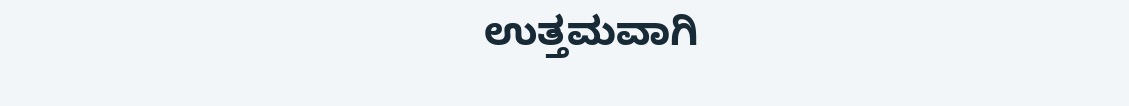ಉತ್ತಮವಾಗಿ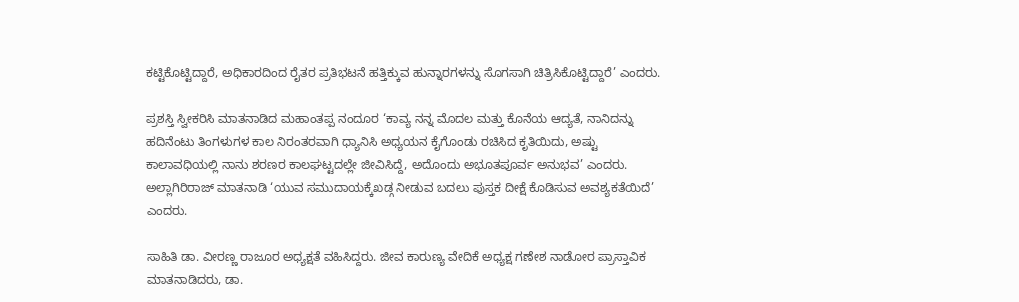ಕಟ್ಟಿಕೊಟ್ಟಿದ್ದಾರೆ, ಅಧಿಕಾರದಿಂದ ರೈತರ ಪ್ರತಿಭಟನೆ ಹತ್ತಿಕ್ಕುವ ಹುನ್ನಾರಗಳನ್ನು ಸೊಗಸಾಗಿ ಚಿತ್ರಿಸಿಕೊಟ್ಟಿದ್ದಾರೆ’ ಎಂದರು.

ಪ್ರಶಸ್ತಿ ಸ್ವೀಕರಿಸಿ ಮಾತನಾಡಿದ ಮಹಾಂತಪ್ಪ ನಂದೂರ ‘ಕಾವ್ಯ ನನ್ನ ಮೊದಲ ಮತ್ತು ಕೊನೆಯ ಆದ್ಯತೆ, ನಾನಿದನ್ನು ಹದಿನೆಂಟು ತಿಂಗಳುಗಳ ಕಾಲ ನಿರಂತರವಾಗಿ ಧ್ಯಾನಿಸಿ ಅಧ್ಯಯನ ಕೈಗೊಂಡು ರಚಿಸಿದ ಕೃತಿಯಿದು, ಅಷ್ಟು ಕಾಲಾವಧಿಯಲ್ಲಿ ನಾನು ಶರಣರ ಕಾಲಘಟ್ಟದಲ್ಲೇ ಜೀವಿಸಿದ್ದೆ, ಅದೊಂದು ಅಭೂತಪೂರ್ವ ಅನುಭವ’ ಎಂದರು. ಅಲ್ಲಾಗಿರಿರಾಜ್ ಮಾತನಾಡಿ ‘ಯುವ ಸಮುದಾಯಕ್ಕೆಖಡ್ಗ ನೀಡುವ ಬದಲು ಪುಸ್ತಕ ದೀಕ್ಷೆ ಕೊಡಿಸುವ ಅವಶ್ಯಕತೆಯಿದೆ’ ಎಂದರು.

ಸಾಹಿತಿ ಡಾ. ವೀರಣ್ಣ ರಾಜೂರ ಅಧ್ಯಕ್ಷತೆ ವಹಿಸಿದ್ದರು. ಜೀವ ಕಾರುಣ್ಯ ವೇದಿಕೆ ಅಧ್ಯಕ್ಷ ಗಣೇಶ ನಾಡೋರ ಪ್ರಾಸ್ತಾವಿಕ ಮಾತನಾಡಿದರು, ಡಾ.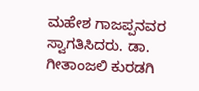ಮಹೇಶ ಗಾಜಪ್ಪನವರ ಸ್ವಾಗತಿಸಿದರು. ಡಾ. ಗೀತಾಂಜಲಿ ಕುರಡಗಿ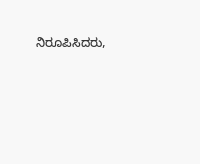ನಿರೂಪಿಸಿದರು,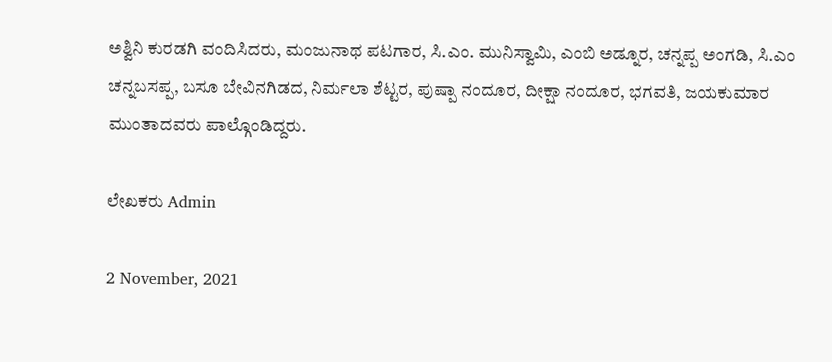ಅಶ್ವಿನಿ ಕುರಡಗಿ ವಂದಿಸಿದರು, ಮಂಜುನಾಥ ಪಟಗಾರ, ಸಿ.ಎಂ. ಮುನಿಸ್ವಾಮಿ, ಎಂಬಿ ಅಡ್ನೂರ, ಚನ್ನಪ್ಪ ಅಂಗಡಿ, ಸಿ.ಎಂ ಚನ್ನಬಸಪ್ಪ, ಬಸೂ ಬೇವಿನಗಿಡದ, ನಿರ್ಮಲಾ ಶೆಟ್ಟರ, ಪುಷ್ಪಾ ನಂದೂರ, ದೀಕ್ಷಾ ನಂದೂರ, ಭಗವತಿ, ಜಯಕುಮಾರ ಮುಂತಾದವರು ಪಾಲ್ಗೊಂಡಿದ್ದರು.

ಲೇಖಕರು Admin

2 November, 2021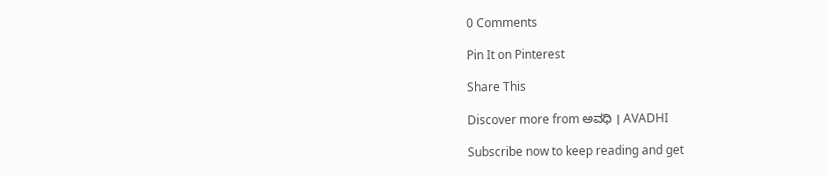0 Comments

Pin It on Pinterest

Share This

Discover more from ಅವಧಿ । AVADHI

Subscribe now to keep reading and get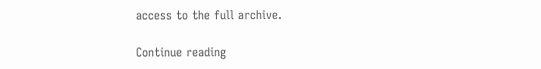access to the full archive.

Continue reading